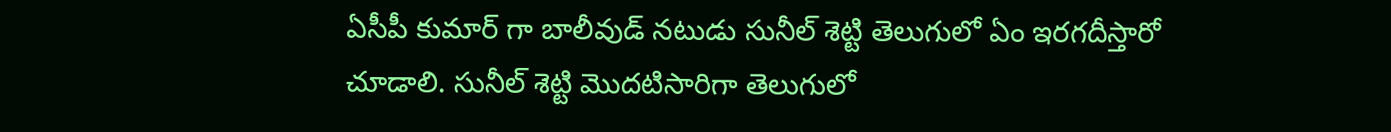ఏసీపీ కుమార్ గా బాలీవుడ్ నటుడు సునీల్ శెట్టి తెలుగులో ఏం ఇరగదీస్తారో చూడాలి. సునీల్ శెట్టి మొదటిసారిగా తెలుగులో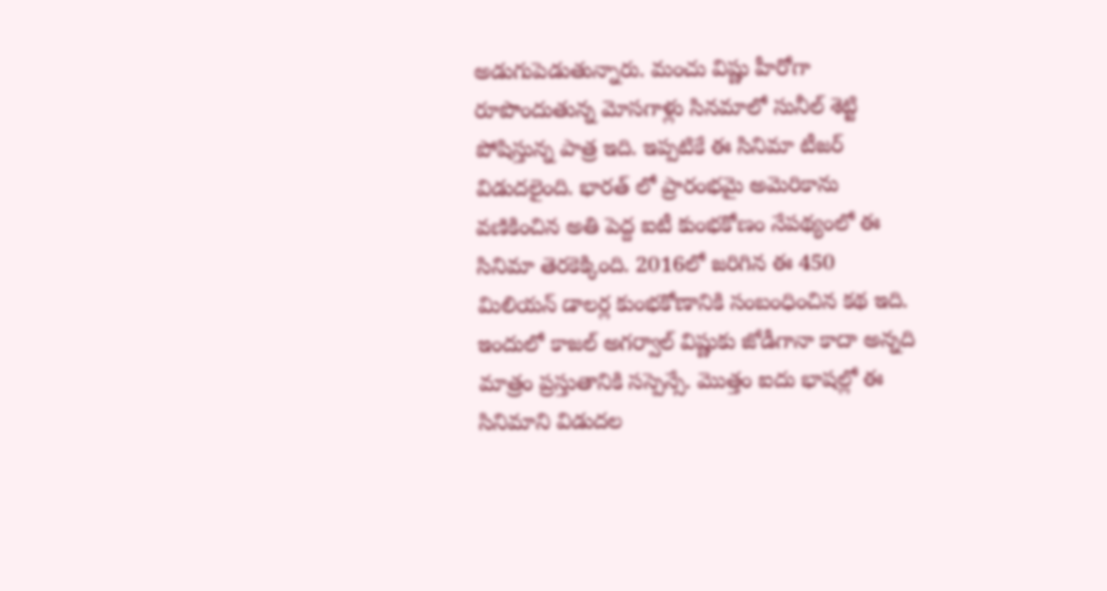అడుగుపెడుతున్నారు. మంచు విష్ణు హీరోగా రూపొందుతున్న మోసగాళ్లు సినమాలో సునీల్ శెట్టి పోషిస్తున్న పాత్ర ఇది. ఇప్పటికే ఈ సినిమా టీజర్ విడుదలైంది. భారత్ లో ప్రారంభమై అమెరికాను వణికించిన అతి పెద్ద ఐటీ కుంభకోణం నేపథ్యంలో ఈ సినిమా తెరకెక్కింది. 2016లో జరిగిన ఈ 450 మిలియన్ డాలర్ల కుంభకోణానికి సంబంధించిన కథ ఇది.
ఇందులో కాజల్ అగర్వాల్ విష్ణుకు జోడీగానా కాదా అన్నది మాత్రం ప్రస్తుతానికి సస్పెన్సే. మొత్తం ఐదు భాషల్లో ఈ సినిమాని విడుదల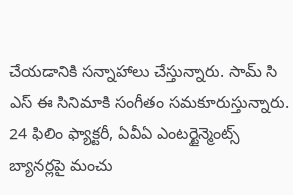చేయడానికి సన్నాహాలు చేస్తున్నారు. సామ్ సి ఎస్ ఈ సినిమాకి సంగీతం సమకూరుస్తున్నారు. 24 ఫిలిం ఫ్యాక్టరీ, ఏవీఏ ఎంటర్టైన్మెంట్స్ బ్యానర్లపై మంచు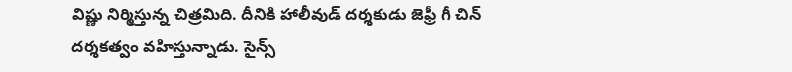విష్ణు నిర్మిస్తున్న చిత్రమిది. దీనికి హాలీవుడ్ దర్శకుడు జెఫ్రీ గీ చిన్ దర్శకత్వం వహిస్తున్నాడు. సైన్స్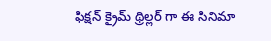ఫిక్షన్ క్రైమ్ థ్రిల్లర్ గా ఈ సినిమా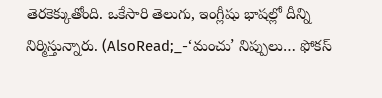తెరకెక్కుతోంది. ఒకేసారి తెలుగు, ఇంగ్లీషు భాషల్లో దీన్ని నిర్మిస్తున్నారు. (AlsoRead;_-‘మంచు’ నిప్పులు… ఫోకస్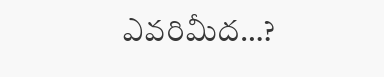ఎవరిమీద…?